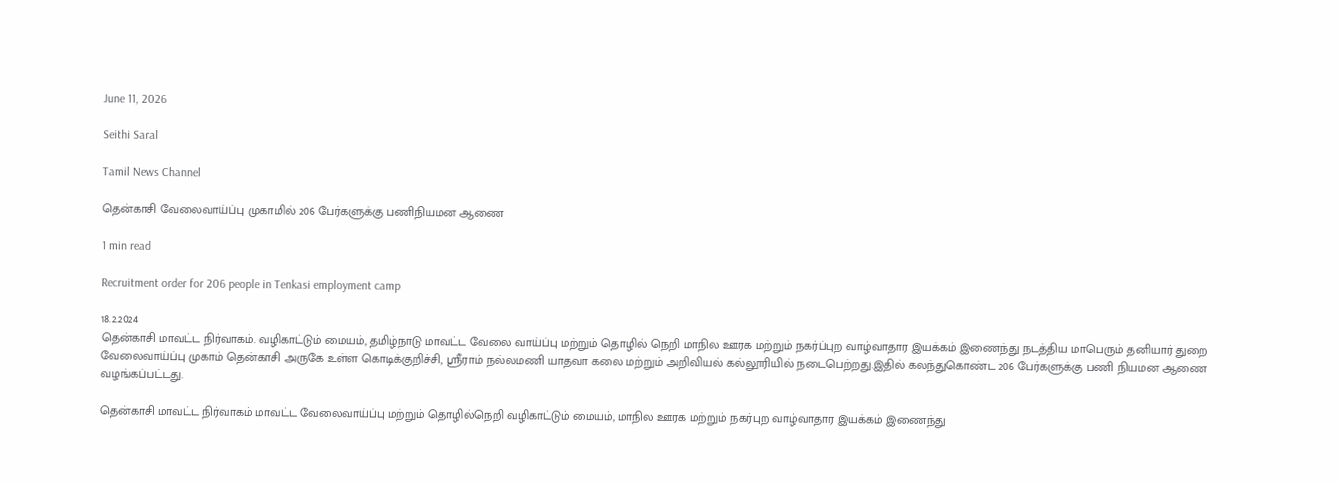June 11, 2026

Seithi Saral

Tamil News Channel

தென்காசி வேலைவாய்ப்பு முகாமில் 206 பேர்களுக்கு பணிநியமன ஆணை

1 min read

Recruitment order for 206 people in Tenkasi employment camp

18.2.2024
தென்காசி மாவட்ட நிர்வாகம். வழிகாட்டும் மையம், தமிழ்நாடு மாவட்ட வேலை வாய்ப்பு மற்றும் தொழில் நெறி மாநில ஊரக மற்றும் நகர்ப்புற வாழ்வாதார இயக்கம் இணைந்து நடத்திய மாபெரும் தனியார் துறை வேலைவாய்ப்பு முகாம் தென்காசி அருகே உள்ள கொடிக்குறிச்சி, ஸ்ரீராம் நல்லமணி யாதவா கலை மற்றும் அறிவியல் கல்லூரியில் நடைபெற்றது.இதில் கலந்துகொண்ட 206 பேர்களுக்கு பணி நியமன ஆணை வழங்கப்பட்டது.

தென்காசி மாவட்ட நிர்வாகம் மாவட்ட வேலைவாய்ப்பு மற்றும் தொழில்நெறி வழிகாட்டும் மையம், மாநில ஊரக மற்றும் நகர்புற வாழ்வாதார இயக்கம் இணைந்து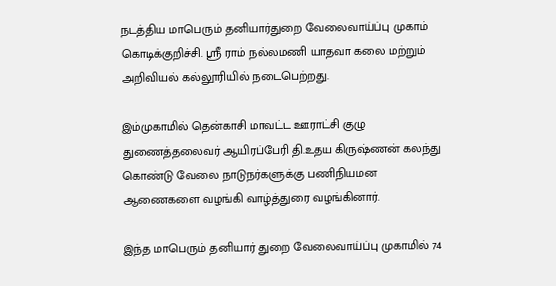நடத்திய மாபெரும் தனியார்துறை வேலைவாய்ப்பு முகாம் கொடிக்குறிச்சி. ஸ்ரீ ராம் நல்லமணி யாதவா கலை மற்றும் அறிவியல் கல்லூரியில் நடைபெற்றது.

இம்முகாமில் தென்காசி மாவட்ட ஊராட்சி குழு துணைத்தலைவர் ஆயிரப்பேரி தி.உதய கிருஷ்ணன் கலந்து கொண்டு வேலை நாடுநர்களுக்கு பணிநியமன ஆணைகளை வழங்கி வாழ்த்துரை வழங்கினார்.

இந்த மாபெரும் தனியார் துறை வேலைவாய்ப்பு முகாமில் 74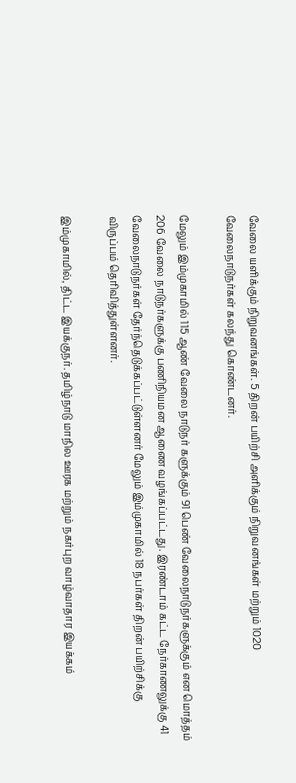வேலை யளிக்கும் நிறுவனங்கள். 5 திறன் பயிற்சி அளிக்கும் நிறுவனங்கள் மற்றும் 1020 வேலைநாடுநர்கள் கலந்து கொண்டனர்.

மேலும் இம்முகாமில் 115 ஆண் வேலை நாடுநர் களுக்கும் 91 பெண் வேலைநாடுநர்களுக்கும் என மொத்தம் 206 வேலை நாடுநர்களுக்கு பணிநியமன ஆணை வழங்கப்பட்டது. இரண்டாம் கட்ட நேர்காணலுக்கு 41 வேலைநாடுநர்கள் தேர்ந்தெடுக்கப்பட்டுள்ளனர் மேலும் இம்முகாமில் 18 நபர்கள் திறன் பயிற்சிக்கு விருப்பம் தெரிவித்துள்ளனர்.

இம்முகாமில், திட்ட இயக்குநர். தமிழ்நாடு மாநில ஊரக மற்றும் நகர்புற வாழ்வாதார இயக்கம்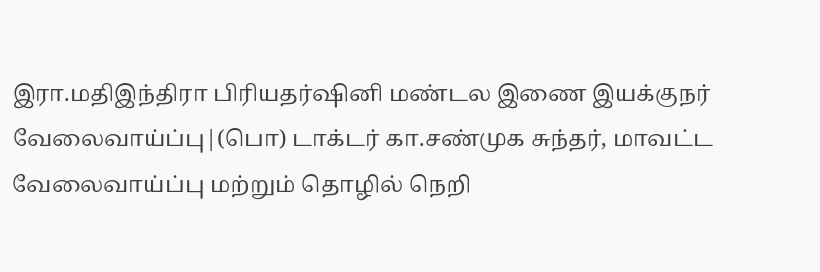இரா.மதிஇந்திரா பிரியதர்ஷினி மண்டல இணை இயக்குநர் வேலைவாய்ப்பு|(பொ) டாக்டர் கா.சண்முக சுந்தர், மாவட்ட வேலைவாய்ப்பு மற்றும் தொழில் நெறி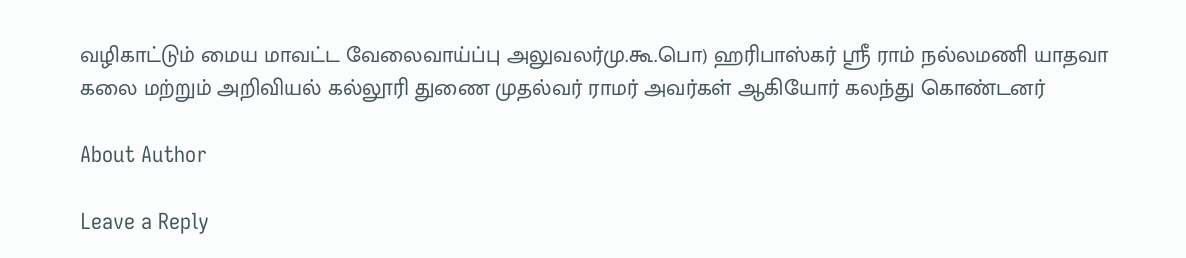வழிகாட்டும் மைய மாவட்ட வேலைவாய்ப்பு அலுவலர்மு.கூ.பொ) ஹரிபாஸ்கர் ஸ்ரீ ராம் நல்லமணி யாதவா கலை மற்றும் அறிவியல் கல்லூரி துணை முதல்வர் ராமர் அவர்கள் ஆகியோர் கலந்து கொண்டனர்

About Author

Leave a Reply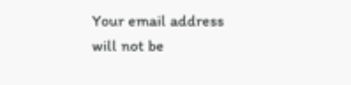Your email address will not be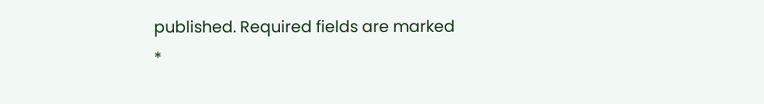published. Required fields are marked *